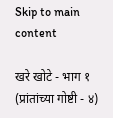Skip to main content

खरे खोटे - भाग १ (प्रांतांच्या गोष्टी - ४)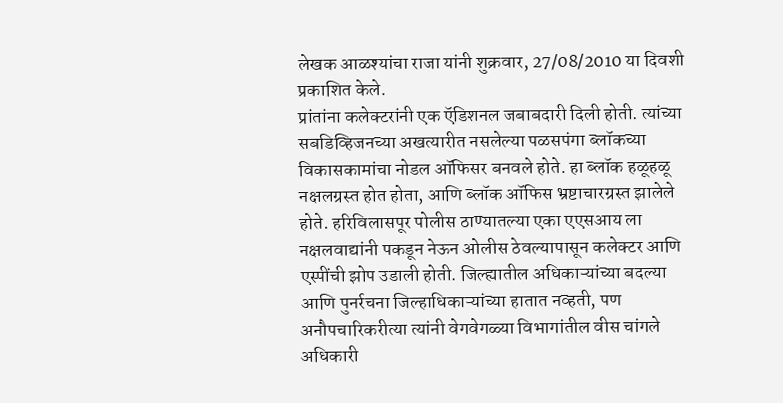लेखक आळश्यांचा राजा यांनी शुक्रवार, 27/08/2010 या दिवशी प्रकाशित केले.
प्रांतांना कलेक्टरांनी एक ऍडिशनल जबाबदारी दिली होती. त्यांच्या सबडिव्हिजनच्या अखत्यारीत नसलेल्या पळसपंगा ब्लॉकच्या विकासकामांचा नोडल ऑफिसर बनवले होते. हा ब्लॉक हळूहळू नक्षलग्रस्त होत होता, आणि ब्लॉक ऑफिस भ्रष्टाचारग्रस्त झालेले होते. हरिविलासपूर पोलीस ठाण्यातल्या एका एएसआय ला नक्षलवाद्यांनी पकडून नेऊन ओलीस ठेवल्यापासून कलेक्टर आणि एस्पींची झोप उडाली होती. जिल्ह्यातील अधिकाऱ्यांच्या बदल्या आणि पुनर्रचना जिल्हाधिकाऱ्यांच्या हातात नव्हती, पण अनौपचारिकरीत्या त्यांनी वेगवेगळ्या विभागांतील वीस चांगले अधिकारी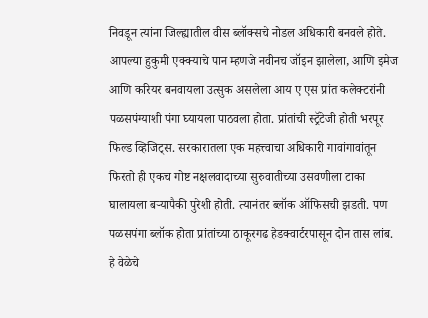निवडून त्यांना जिल्ह्यातील वीस ब्लॉक्सचे नोडल अधिकारी बनवले होते. आपल्या हुकुमी एक्क्याचे पान म्हणजे नवीनच जॉइन झालेला, आणि इमेज आणि करियर बनवायला उत्सुक असलेला आय ए एस प्रांत कलेक्टरांनी पळसपंग्याशी पंगा घ्यायला पाठवला होता. प्रांतांची स्ट्रॅटेजी होती भरपूर फिल्ड व्हिजिट्स. सरकारातला एक महत्त्वाचा अधिकारी गावांगावांतून फिरतो ही एकच गोष्ट नक्षलवादाच्या सुरुवातीच्या उसवणीला टाका घालायला बऱ्यापैकी पुरेशी होती. त्यानंतर ब्लॉक ऑफिसची झडती. पण पळसपंगा ब्लॉक होता प्रांतांच्या ठाकूरगढ हेडक्वार्टरपासून दोन तास लांब. हे वेळेचे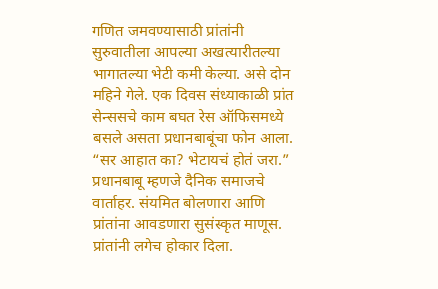गणित जमवण्यासाठी प्रांतांनी सुरुवातीला आपल्या अखत्यारीतल्या भागातल्या भेटी कमी केल्या. असे दोन महिने गेले. एक दिवस संध्याकाळी प्रांत सेन्ससचे काम बघत रेस ऑफिसमध्ये बसले असता प्रधानबाबूंचा फोन आला. “सर आहात का? भेटायचं होतं जरा.” प्रधानबाबू म्हणजे दैनिक समाजचे वार्ताहर. संयमित बोलणारा आणि प्रांतांना आवडणारा सुसंस्कृत माणूस. प्रांतांनी लगेच होकार दिला.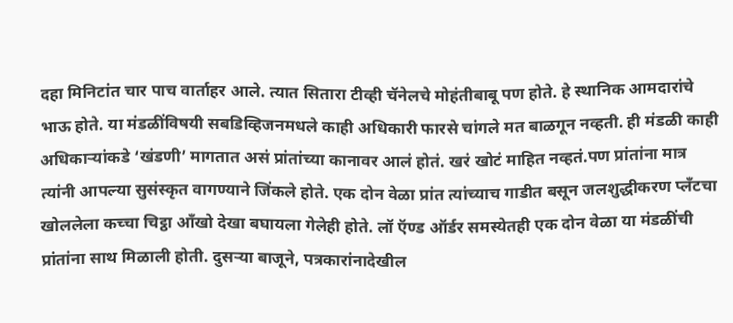दहा मिनिटांत चार पाच वार्ताहर आले. त्यात सितारा टीव्ही चॅनेलचे मोहंतीबाबू पण होते. हे स्थानिक आमदारांचे भाऊ होते. या मंडळींविषयी सबडिव्हिजनमधले काही अधिकारी फारसे चांगले मत बाळगून नव्हती. ही मंडळी काही अधिकाऱ्यांकडे ‘खंडणी’ मागतात असं प्रांतांच्या कानावर आलं होतं. खरं खोटं माहित नव्हतं.पण प्रांतांना मात्र त्यांनी आपल्या सुसंस्कृत वागण्याने जिंकले होते. एक दोन वेळा प्रांत त्यांच्याच गाडीत बसून जलशुद्धीकरण प्लॅंटचा खोललेला कच्चा चिट्ठा ऑंखो देखा बघायला गेलेही होते. लॉ ऍण्ड ऑर्डर समस्येतही एक दोन वेळा या मंडळींची प्रांतांना साथ मिळाली होती. दुसऱ्या बाजूने, पत्रकारांनादेखील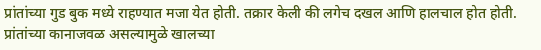प्रांतांच्या गुड बुक मध्ये राहण्यात मजा येत होती. तक्रार केली की लगेच दखल आणि हालचाल होत होती. प्रांतांच्या कानाजवळ असल्यामुळे खालच्या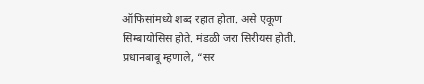ऑफिसांमध्ये शब्द रहात होता. असे एकूण सिम्बायोसिस होते. मंडळी जरा सिरीयस होती. प्रधानबाबू म्हणाले, “सर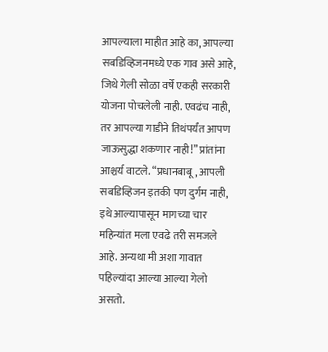आपल्याला माहीत आहे का, आपल्या सबडिव्हिजनमध्ये एक गाव असे आहे, जिथे गेली सोळा वर्षे एकही सरकारी योजना पोचलेली नाही. एवढंच नाही, तर आपल्या गाडीने तिथंपर्यंत आपण जाऊसुद्धा शकणार नाही!” प्रांतांना आश्चर्य वाटले. “प्रधानबाबू, आपली सबडिव्हिजन इतकी पण दुर्गम नाही, इथे आल्यापासून मागच्या चार महिन्यांत मला एवढे तरी समजले आहे. अन्यथा मी अशा गावात पहिल्यांदा आल्या आल्या गेलो असतो.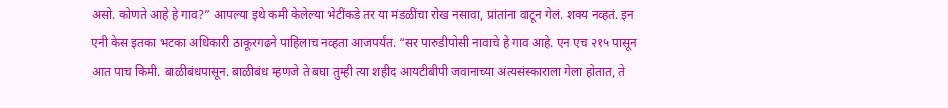असो. कोणते आहे हे गाव?” आपल्या इथे कमी केलेल्या भेटींकडे तर या मंडळींचा रोख नसावा, प्रांतांना वाटून गेलं. शक्य नव्हतं. इन एनी केस इतका भटका अधिकारी ठाकूरगढने पाहिलाच नव्हता आजपर्यंत. “सर पारुडीपोसी नावाचे हे गाव आहे. एन एच २१५ पासून आत पाच किमी. बाळीबंधपासून. बाळीबंध म्हणजे ते बघा तुम्ही त्या शहीद आयटीबीपी जवानाच्या अंत्यसंस्काराला गेला होतात, ते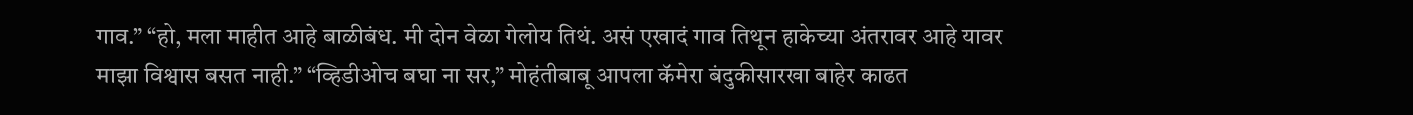गाव.” “हो, मला माहीत आहे बाळीबंध. मी दोन वेळा गेलोय तिथं. असं एखादं गाव तिथून हाकेच्या अंतरावर आहे यावर माझा विश्वास बसत नाही.” “व्हिडीओच बघा ना सर,” मोहंतीबाबू आपला कॅमेरा बंदुकीसारखा बाहेर काढत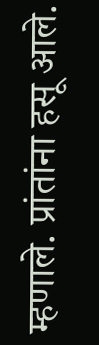म्हणाले. प्रांतांना हसू आले.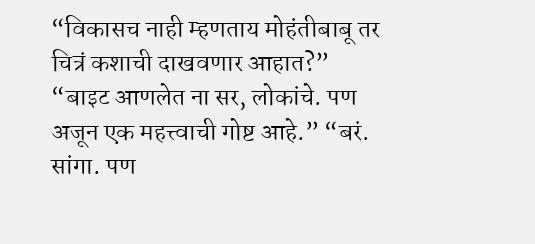“विकासच नाही म्हणताय मोहंतीबाबू तर चित्रं कशाची दाखवणार आहात?” “बाइट आणलेत ना सर, लोकांचे. पण अजून एक महत्त्वाची गोष्ट आहे.” “बरं. सांगा. पण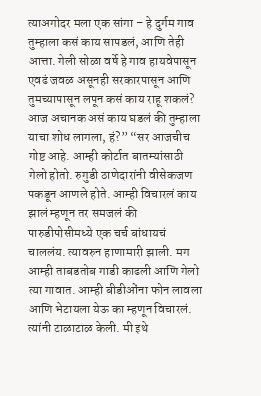त्याअगोदर मला एक सांगा – हे दुर्गम गाव तुम्हाला कसं काय सापडलं, आणि तेही आत्ता. गेली सोळा वर्षे हे गाव हायवेपासून एवढं जवळ असूनही सरकारपासून आणि तुमच्यापासून लपून कसं काय राहू शकलं? आज अचानक असं काय घडलं की तुम्हाला याचा शोध लागला, हं?” “सर आजचीच गोष्ट आहे. आम्ही कोर्टात बातम्यांसाठी गेलो होतो. रुगुडी ठाणेदारांनी वीसेकजण पकडून आणले होते. आम्ही विचारलं काय झालं म्हणून तर समजलं की पारुडीपोसीमध्ये एक चर्च बांधायचं चाललंय. त्यावरुन हाणामारी झाली. मग आम्ही ताबडतोब गाडी काढली आणि गेलो त्या गावात. आम्ही बीडीओंना फोन लावला आणि भेटायला येऊ का म्हणून विचारलं. त्यांनी टाळाटाळ केली. मी इथे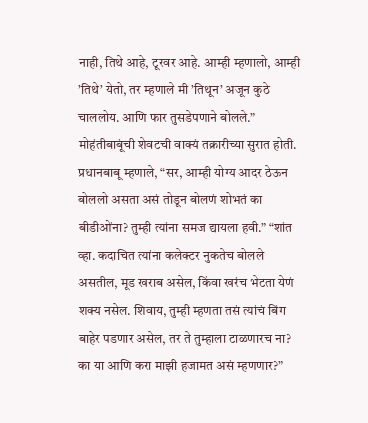नाही, तिथे आहे, टूरवर आहे. आम्ही म्हणालो, आम्ही ’तिथे’ येतो, तर म्हणाले मी ’तिथून’ अजून कुठे चाललोय. आणि फार तुसडेपणाने बोलले.” मोहंतीबाबूंची शेवटची वाक्यं तक्रारीच्या सुरात होती. प्रधानबाबू म्हणाले, “सर, आम्ही योग्य आदर ठेऊन बोललो असता असं तोडून बोलणं शोभतं का बीडीओंना? तुम्ही त्यांना समज द्यायला हवी.” “शांत व्हा. कदाचित त्यांना कलेक्टर नुकतेच बोलले असतील, मूड खराब असेल, किंवा खरंच भेटता येणं शक्य नसेल. शिवाय, तुम्ही म्हणता तसं त्यांचं बिंग बाहेर पडणार असेल, तर ते तुम्हाला टाळणारच ना? का या आणि करा माझी हजामत असं म्हणणार?”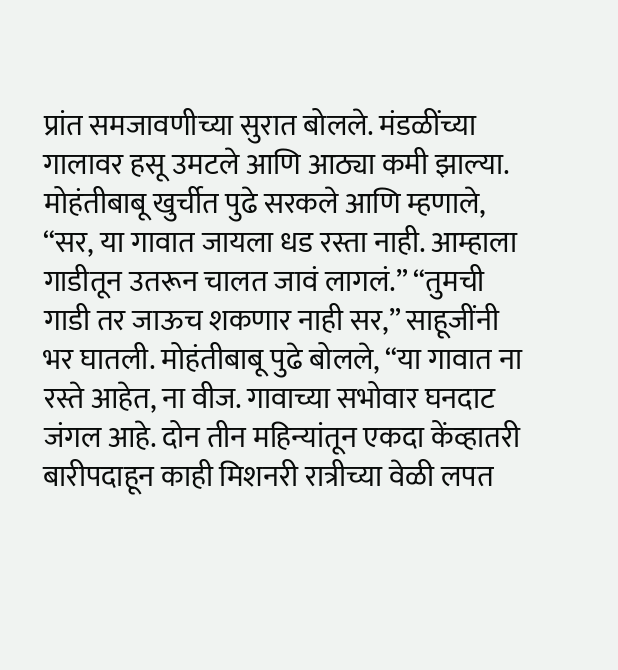प्रांत समजावणीच्या सुरात बोलले. मंडळींच्या गालावर हसू उमटले आणि आठ्या कमी झाल्या. मोहंतीबाबू खुर्चीत पुढे सरकले आणि म्हणाले, “सर, या गावात जायला धड रस्ता नाही. आम्हाला गाडीतून उतरून चालत जावं लागलं.” “तुमची गाडी तर जाऊच शकणार नाही सर,” साहूजींनी भर घातली. मोहंतीबाबू पुढे बोलले, “या गावात ना रस्ते आहेत, ना वीज. गावाच्या सभोवार घनदाट जंगल आहे. दोन तीन महिन्यांतून एकदा केंव्हातरी बारीपदाहून काही मिशनरी रात्रीच्या वेळी लपत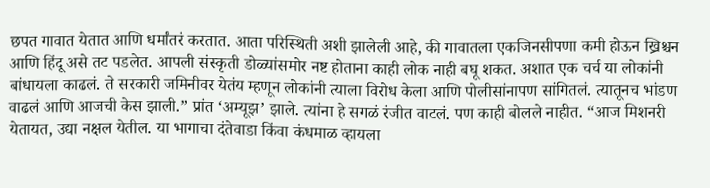छपत गावात येतात आणि धर्मांतरं करतात. आता परिस्थिती अशी झालेली आहे, की गावातला एकजिनसीपणा कमी होऊन ख्रिश्चन आणि हिंदू असे तट पडलेत. आपली संस्कृती डोळ्यांसमोर नष्ट होताना काही लोक नाही बघू शकत. अशात एक चर्च या लोकांनी बांधायला काढलं. ते सरकारी जमिनीवर येतंय म्हणून लोकांनी त्याला विरोध केला आणि पोलीसांनापण सांगितलं. त्यातूनच भांडण वाढलं आणि आजची केस झाली.” प्रांत ‘अम्यूझ’ झाले. त्यांना हे सगळं रंजीत वाटलं. पण काही बोलले नाहीत. “आज मिशनरी येतायत, उद्या नक्षल येतील. या भागाचा दंतेवाडा किंवा कंधमाळ व्हायला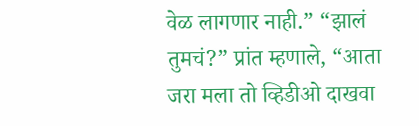वेळ लागणार नाही.” “झालं तुमचं?” प्रांत म्हणाले, “आता जरा मला तो व्हिडीओ दाखवा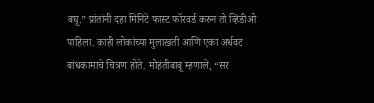बघू.” प्रांतांनी दहा मिनिटे फास्ट फॉरवर्ड करुन तो व्हिडीओ पाहिला. काही लोकांच्या मुलाखती आणि एका अर्धवट बांधकामाचे चित्रण होते. मोहंतीबाबू म्हणाले, “सर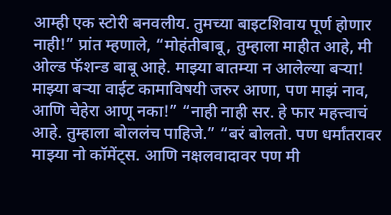आम्ही एक स्टोरी बनवलीय. तुमच्या बाइटशिवाय पूर्ण होणार नाही!” प्रांत म्हणाले, “मोहंतीबाबू, तुम्हाला माहीत आहे, मी ओल्ड फॅशन्ड बाबू आहे. माझ्या बातम्या न आलेल्या बऱ्या! माझ्या बऱ्या वाईट कामाविषयी जरुर आणा, पण माझं नाव, आणि चेहेरा आणू नका!” “नाही नाही सर. हे फार महत्त्वाचं आहे. तुम्हाला बोललंच पाहिजे.” “बरं बोलतो. पण धर्मांतरावर माझ्या नो कॉमेंट्स. आणि नक्षलवादावर पण मी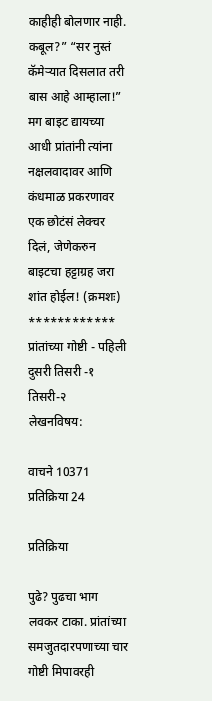काहीही बोलणार नाही. कबूल?” “सर नुस्तं कॅमेऱ्यात दिसलात तरी बास आहे आम्हाला!” मग बाइट द्यायच्या आधी प्रांतांनी त्यांना नक्षलवादावर आणि कंधमाळ प्रकरणावर एक छोटंसं लेक्चर दिलं, जेणेकरुन बाइटचा हट्टाग्रह जरा शांत होईल! (क्रमशः) ************ प्रांतांच्या गोष्टी - पहिली दुसरी तिसरी -१ तिसरी-२
लेखनविषय:

वाचने 10371
प्रतिक्रिया 24

प्रतिक्रिया

पुढे? पुढचा भाग लवकर टाका. प्रांतांच्या समजुतदारपणाच्या चार गोष्टी मिपावरही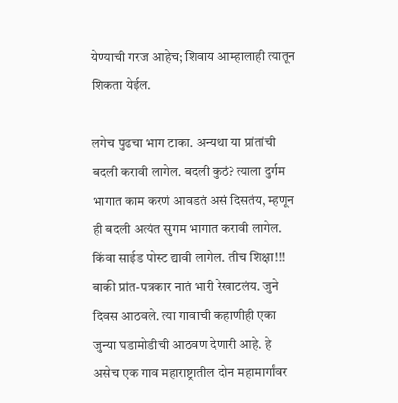येण्याची गरज आहेच; शिवाय आम्हालाही त्यातून शिकता येईल.

लगेच पुढचा भाग टाका. अन्यथा या प्रांतांची बदली करावी लागेल. बदली कुठं? त्याला दुर्गम भागात काम करणं आवडतं असं दिसतंय, म्हणून ही बदली अत्यंत सुगम भागात करावी लागेल. किंवा साईड पोस्ट द्यावी लागेल. तीच शिक्षा!!! बाकी प्रांत-पत्रकार नातं भारी रेखाटलंय. जुने दिवस आठवले. त्या गावाची कहाणीही एका जुन्या घडामोडीची आठवण देणारी आहे. हे असेच एक गाव महाराष्ट्रातील दोन महामार्गांवर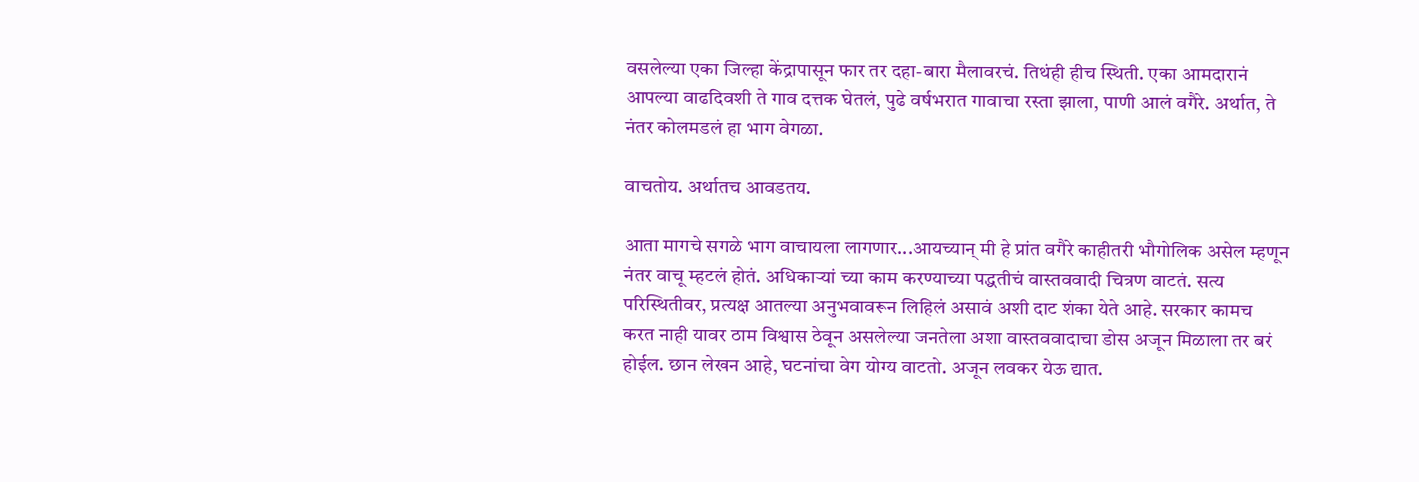वसलेल्या एका जिल्हा केंद्रापासून फार तर दहा-बारा मैलावरचं. तिथंही हीच स्थिती. एका आमदारानं आपल्या वाढदिवशी ते गाव दत्तक घेतलं, पुढे वर्षभरात गावाचा रस्ता झाला, पाणी आलं वगैरे. अर्थात, ते नंतर कोलमडलं हा भाग वेगळा.

वाचतोय. अर्थातच आवडतय.

आता मागचे सगळे भाग वाचायला लागणार...आयच्यान् मी हे प्रांत वगैरे काहीतरी भौगोलिक असेल म्हणून नंतर वाचू म्हटलं होतं. अधिकार्‍यां च्या काम करण्याच्या पद्धतीचं वास्तववादी चित्रण वाटतं. सत्य परिस्थितीवर, प्रत्यक्ष आतल्या अनुभवावरून लिहिलं असावं अशी दाट शंका येते आहे. सरकार कामच करत नाही यावर ठाम विश्वास ठेवून असलेल्या जनतेला अशा वास्तववादाचा डोस अजून मिळाला तर बरं होईल. छान लेखन आहे, घटनांचा वेग योग्य वाटतो. अजून लवकर येऊ द्यात.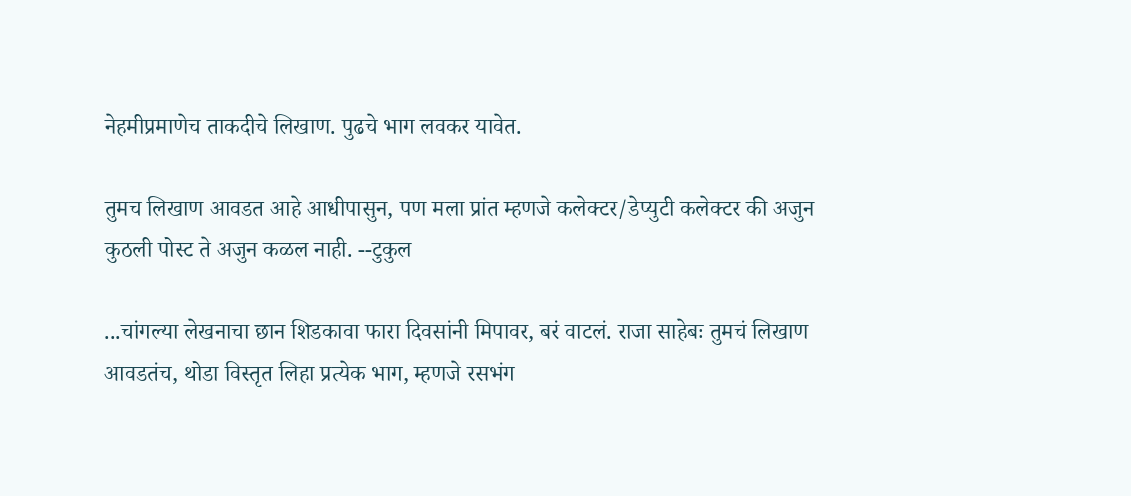नेहमीप्रमाणेच ताकदीचे लिखाण. पुढचे भाग लवकर यावेत.

तुमच लिखाण आवडत आहे आधीपासुन, पण मला प्रांत म्हणजे कलेक्टर/डेप्युटी कलेक्टर की अजुन कुठली पोस्ट ते अजुन कळल नाही. --टुकुल

...चांगल्या लेखनाचा छान शिडकावा फारा दिवसांनी मिपावर, बरं वाटलं. राजा साहेबः तुमचं लिखाण आवडतंच, थोडा विस्तृत लिहा प्रत्येक भाग, म्हणजे रसभंग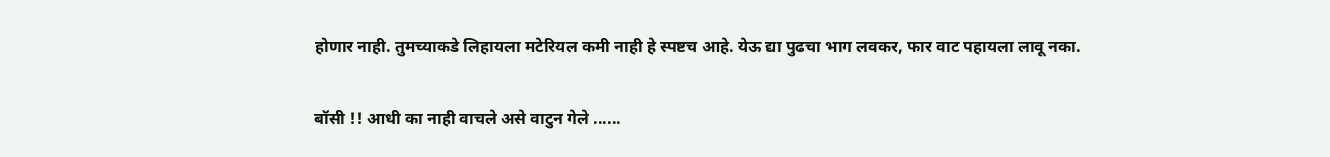होणार नाही. तुमच्याकडे लिहायला मटेरियल कमी नाही हे स्पष्टच आहे. येऊ द्या पुढचा भाग लवकर, फार वाट पहायला लावू नका.

बॉसी !! आधी का नाही वाचले असे वाटुन गेले ......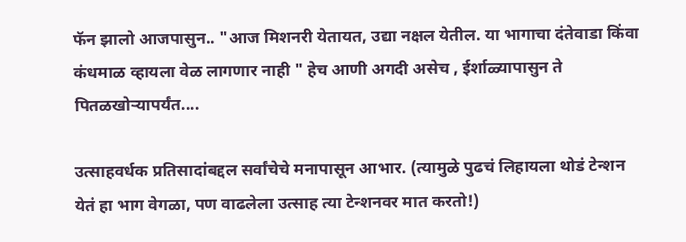फॅन झालो आजपासुन.. "आज मिशनरी येतायत, उद्या नक्षल येतील. या भागाचा दंतेवाडा किंवा कंधमाळ व्हायला वेळ लागणार नाही " हेच आणी अगदी असेच , ईर्शाळ्यापासुन ते पितळखोर्‍यापर्यंत....

उत्साहवर्धक प्रतिसादांबद्दल सर्वांचेचे मनापासून आभार. (त्यामुळे पुढचं लिहायला थोडं टेन्शन येतं हा भाग वेगळा, पण वाढलेला उत्साह त्या टेन्शनवर मात करतो!)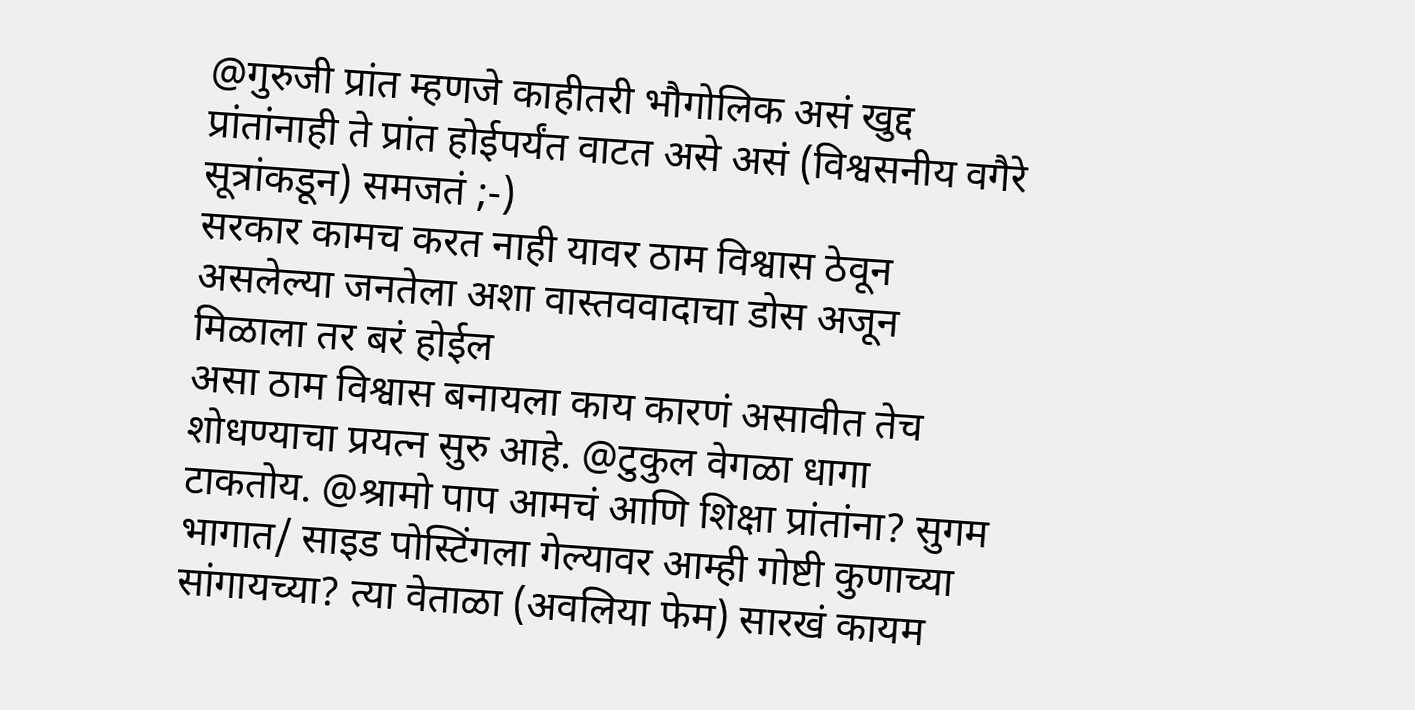@गुरुजी प्रांत म्हणजे काहीतरी भौगोलिक असं खुद्द प्रांतांनाही ते प्रांत होईपर्यंत वाटत असे असं (विश्वसनीय वगैरे सूत्रांकडून) समजतं ;-)
सरकार कामच करत नाही यावर ठाम विश्वास ठेवून असलेल्या जनतेला अशा वास्तववादाचा डोस अजून मिळाला तर बरं होईल
असा ठाम विश्वास बनायला काय कारणं असावीत तेच शोधण्याचा प्रयत्न सुरु आहे. @टुकुल वेगळा धागा टाकतोय. @श्रामो पाप आमचं आणि शिक्षा प्रांतांना? सुगम भागात/ साइड पोस्टिंगला गेल्यावर आम्ही गोष्टी कुणाच्या सांगायच्या? त्या वेताळा (अवलिया फेम) सारखं कायम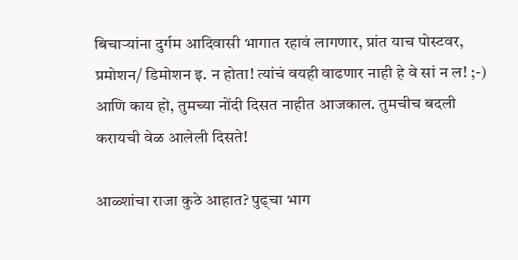बिचार्‍यांना दुर्गम आदिवासी भागात रहावं लागणार, प्रांत याच पोस्टवर, प्रमोशन/ डिमोशन इ. न होता! त्यांचं वयही वाढणार नाही हे वे सां न ल! ;-) आणि काय हो, तुमच्या नोंदी दिसत नाहीत आजकाल. तुमचीच बदली करायची वेळ आलेली दिसते!

आळ्शांचा राजा कुठे आहात? पुढ्चा भाग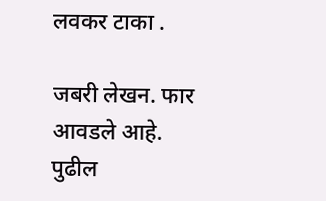लवकर टाका .

जबरी लेखन. फार आवडले आहे. पुढील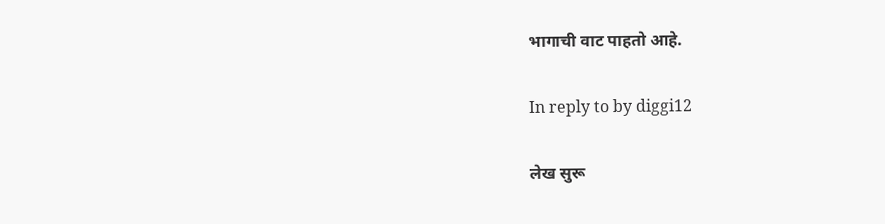भागाची वाट पाहतो आहे.

In reply to by diggi12

लेख सुरू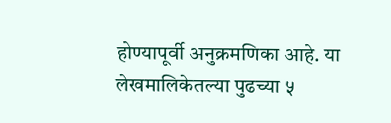होण्यापूर्वी अनुक्रमणिका आहे. या लेखमालिकेतल्या पुढच्या ५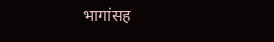भागांसह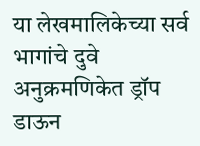या लेखमालिकेच्या सर्व भागांचे दुवे अनुक्रमणिकेत ड्रॉप डाऊन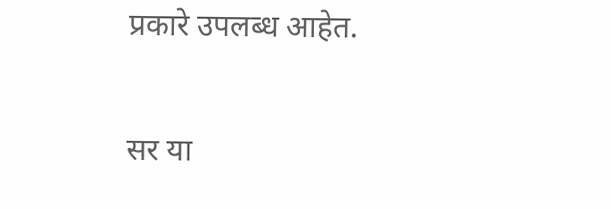प्रकारे उपलब्ध आहेत.

सर या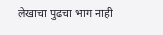लेखाचा पुढचा भाग नाही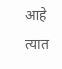आहे त्यात